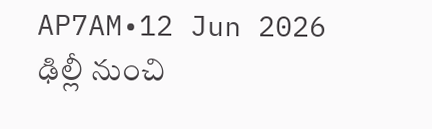AP7AM•12 Jun 2026
ఢిల్లీ నుంచి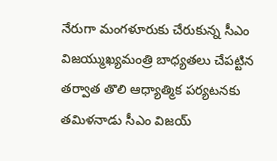నేరుగా మంగళూరుకు చేరుకున్న సీఎం విజయ్ముఖ్యమంత్రి బాధ్యతలు చేపట్టిన తర్వాత తొలి ఆధ్యాత్మిక పర్యటనకు తమిళనాడు సీఎం విజయ్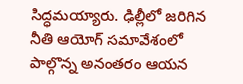సిద్ధమయ్యారు. ఢిల్లీలో జరిగిన నీతి ఆయోగ్ సమావేశంలో పాల్గొన్న అనంతరం ఆయన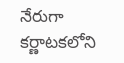నేరుగా కర్ణాటకలోని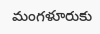మంగళూరుకు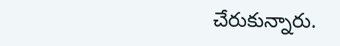చేరుకున్నారు.